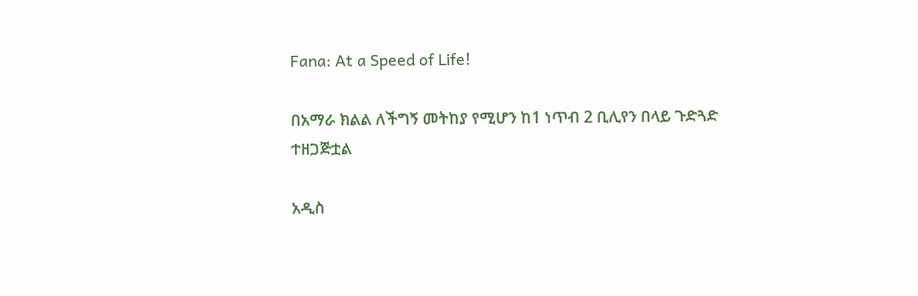Fana: At a Speed of Life!

በአማራ ክልል ለችግኝ መትከያ የሚሆን ከ1 ነጥብ 2 ቢሊየን በላይ ጉድጓድ ተዘጋጅቷል

አዲስ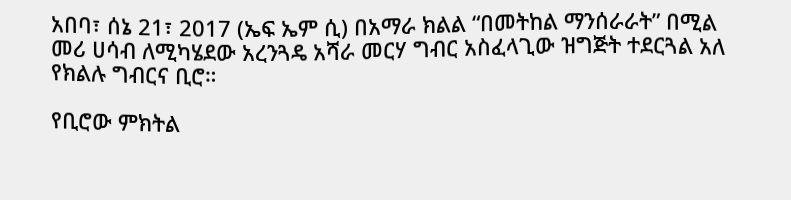አበባ፣ ሰኔ 21፣ 2017 (ኤፍ ኤም ሲ) በአማራ ክልል “በመትከል ማንሰራራት” በሚል መሪ ሀሳብ ለሚካሄደው አረንጓዴ አሻራ መርሃ ግብር አስፈላጊው ዝግጅት ተደርጓል አለ የክልሉ ግብርና ቢሮ።

የቢሮው ምክትል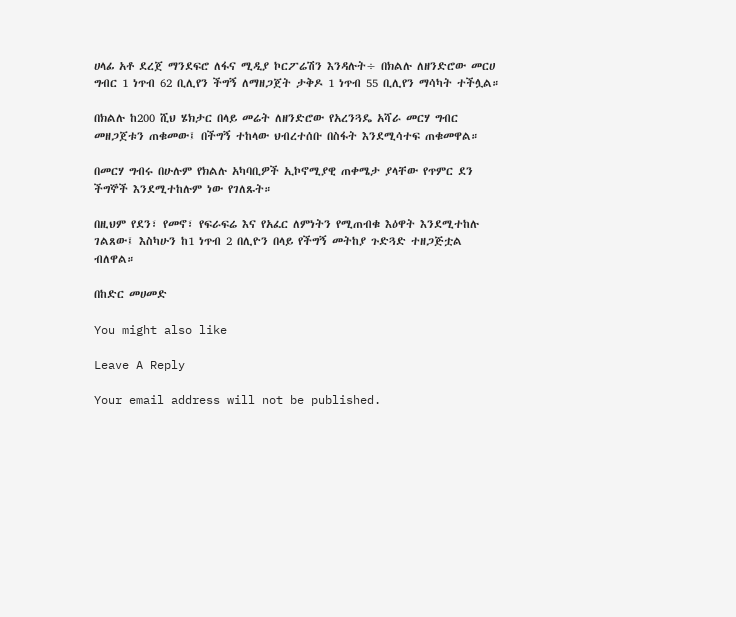ሀላፊ አቶ ደረጀ ማንደፍሮ ለፋና ሚዲያ ኮርፖሬሽን እንዳሉት÷ በክልሉ ለዘንድሮው መርሀ ግብር 1 ነጥብ 62 ቢሊየን ችግኝ ለማዘጋጀት ታቅዶ 1 ነጥብ 55 ቢሊየን ማሳካት ተችሏል።

በክልሉ ከ200 ሺህ ሄክታር በላይ መሬት ለዘንድሮው የአረንጓዴ አሻራ መርሃ ግብር መዘጋጀቱን ጠቁመው፤ በችግኝ ተከላው ህብረተሰቡ በስፋት እንደሚሳተፍ ጠቁመዋል።

በመርሃ ግብሩ በሁሉም የክልሉ አካባቢዎች ኢኮኖሚያዊ ጠቀሜታ ያላቸው የጥምር ደን ችግኞች እንደሚተከሉም ነው የገለጹት።

በዚህም የደን፣ የመኖ፣ የፍራፍሬ እና የአፈር ለምነትን የሚጠብቁ እዕዋት እንደሚተከሉ ገልጸው፤ እስካሁን ከ1 ነጥብ 2 በሊዮን በላይ የችግኝ መትከያ ጉድጓድ ተዘጋጅቷል ብለዋል።

በከድር መሀመድ

You might also like

Leave A Reply

Your email address will not be published.